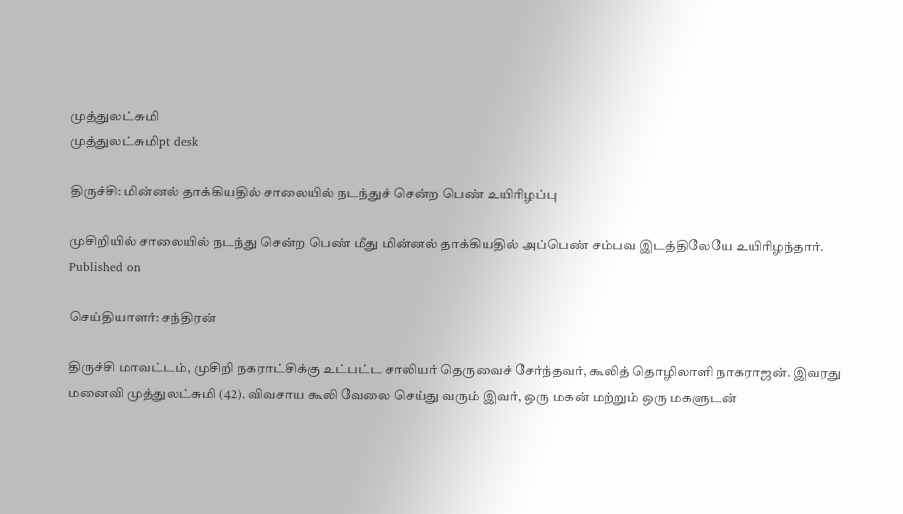முத்துலட்சுமி
முத்துலட்சுமிpt desk

திருச்சி: மின்னல் தாக்கியதில் சாலையில் நடந்துச் சென்ற பெண் உயிரிழப்பு

முசிறியில் சாலையில் நடந்து சென்ற பெண் மீது மின்னல் தாக்கியதில் அப்பெண் சம்பவ இடத்திலேயே உயிரிழந்தார்.
Published on

செய்தியாளர்: சந்திரன்

திருச்சி மாவட்டம், முசிறி நகராட்சிக்கு உட்பட்ட சாலியர் தெருவைச் சேர்ந்தவர், கூலித் தொழிலாளி நாகராஜன். இவரது மனைவி முத்துலட்சுமி (42). விவசாய கூலி வேலை செய்து வரும் இவர், ஒரு மகன் மற்றும் ஒரு மகளுடன்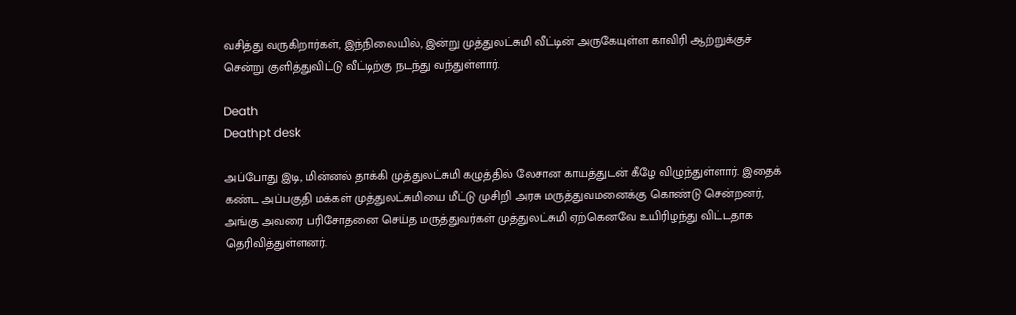வசித்து வருகிறார்கள், இந்நிலையில், இன்று முத்துலட்சுமி வீட்டின் அருகேயுள்ள காவிரி ஆற்றுக்குச் சென்று குளித்துவிட்டு வீட்டிற்கு நடந்து வந்துள்ளார்.

Death
Deathpt desk

அப்போது இடி, மின்னல் தாக்கி முத்துலட்சுமி கழுத்தில் லேசான காயத்துடன் கீழே விழுந்துள்ளார். இதைக் கண்ட அப்பகுதி மக்கள் முத்துலட்சுமியை மீட்டு முசிறி அரசு மருத்துவமனைக்கு கொண்டு சென்றனர், அங்கு அவரை பரிசோதனை செய்த மருத்துவர்கள் முத்துலட்சுமி ஏற்கெனவே உயிரிழந்து விட்டதாக தெரிவித்துள்ளனர்.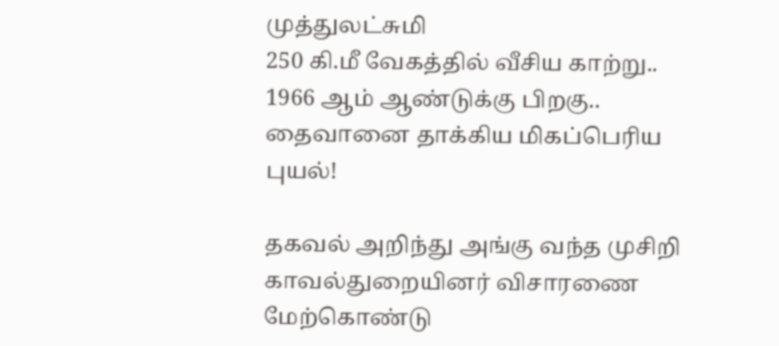முத்துலட்சுமி
250 கி.மீ வேகத்தில் வீசிய காற்று.. 1966 ஆம் ஆண்டுக்கு பிறகு.. தைவானை தாக்கிய மிகப்பெரிய புயல்!

தகவல் அறிந்து அங்கு வந்த முசிறி காவல்துறையினர் விசாரணை மேற்கொண்டு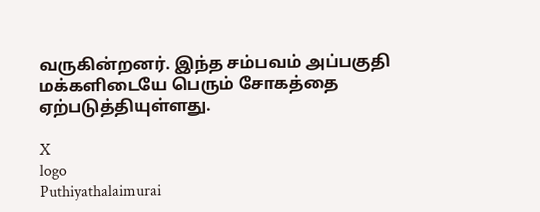வருகின்றனர். இந்த சம்பவம் அப்பகுதி மக்களிடையே பெரும் சோகத்தை ஏற்படுத்தியுள்ளது.

X
logo
Puthiyathalaimurai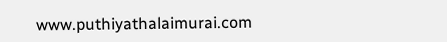www.puthiyathalaimurai.com